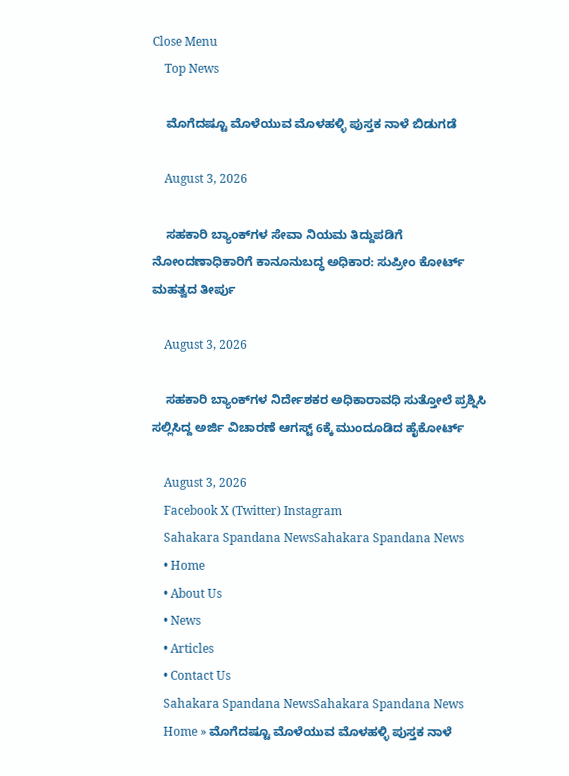Close Menu
    Top News

    ಮೊಗೆದಷ್ಟೂ ಮೊಳೆಯುವ ಮೊಳಹಳ್ಳಿ ಪುಸ್ತಕ ನಾಳೆ ಬಿಡುಗಡೆ

    August 3, 2026

    ಸಹಕಾರಿ ಬ್ಯಾಂಕ್‌ಗಳ ಸೇವಾ ನಿಯಮ ತಿದ್ದುಪಡಿಗೆ ನೋಂದಣಾಧಿಕಾರಿಗೆ ಕಾನೂನುಬದ್ಧ ಅಧಿಕಾರ: ಸುಪ್ರೀಂ ಕೋರ್ಟ್ ಮಹತ್ವದ ತೀರ್ಪು

    August 3, 2026

    ಸಹಕಾರಿ ಬ್ಯಾಂಕ್‌ಗಳ ನಿರ್ದೇಶಕರ ಅಧಿಕಾರಾವಧಿ ಸುತ್ತೋಲೆ ಪ್ರಶ್ನಿಸಿ ಸಲ್ಲಿಸಿದ್ದ ಅರ್ಜಿ ವಿಚಾರಣೆ ಆಗಸ್ಟ್‌ 6ಕ್ಕೆ ಮುಂದೂಡಿದ ಹೈಕೋರ್ಟ್

    August 3, 2026
    Facebook X (Twitter) Instagram
    Sahakara Spandana NewsSahakara Spandana News
    • Home
    • About Us
    • News
    • Articles
    • Contact Us
    Sahakara Spandana NewsSahakara Spandana News
    Home » ಮೊಗೆದಷ್ಟೂ ಮೊಳೆಯುವ ಮೊಳಹಳ್ಳಿ ಪುಸ್ತಕ ನಾಳೆ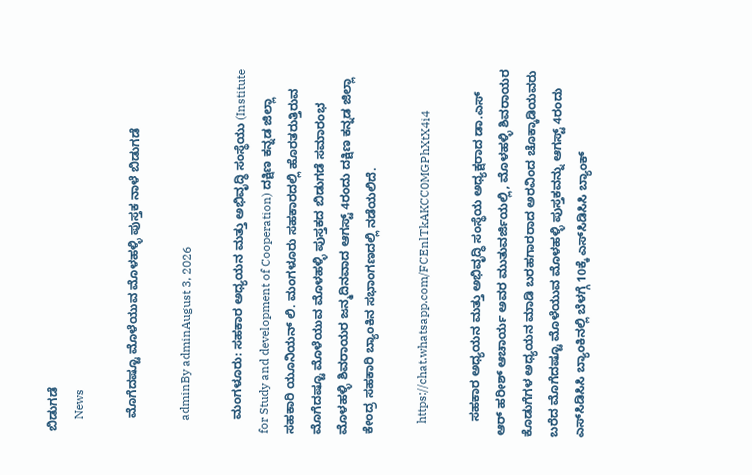ಬಿಡುಗಡೆ
    News

    ಮೊಗೆದಷ್ಟೂ ಮೊಳೆಯುವ ಮೊಳಹಳ್ಳಿ ಪುಸ್ತಕ ನಾಳೆ ಬಿಡುಗಡೆ

    adminBy adminAugust 3, 2026

    ಮಂಗಳೂರು: ಸಹಕಾರ ಅಧ್ಯಯನ ಮತ್ತು ಅಭಿವೃದ್ಧಿ ಸಂಸ್ಥೆಯು (Institute for Study and development of Cooperation) ದಕ್ಷಿಣ ಕನ್ನಡ ಜಿಲ್ಲಾ ಸಹಕಾರಿ ಯೂನಿಯನ್‌ ಲಿ. ಮಂಗಳೂರು ಸಹಕಾರದಲ್ಲಿ ಹೊರತರುತ್ತಿರುವ ಮೊಗೆದಷ್ಟೂ ಮೊಳೆಯುವ ಮೊಳಹಳ್ಳಿ ಪುಸ್ತಕದ ಬಿಡುಗಡೆ ಸಮಾರಂಭ ಮೊಳಹಳ್ಳಿ ಶಿವರಾಯರ ಜನ್ಮದಿನವಾದ ಆಗಸ್ಟ್‌ 4ರಂದು ದಕ್ಷಿಣ ಕನ್ನಡ ಜಿಲ್ಲಾ ಕೇಂದ್ರ ಸಹಕಾರಿ ಬ್ಯಾಂಕಿನ ಸಭಾಂಗಣದಲ್ಲಿ ನಡೆಯಲಿದೆ.

    https://chat.whatsapp.com/FCEnlTkAKCC0MGPhXtX4i4

    ಸಹಕಾರ ಅಧ್ಯಯನ ಮತ್ತು ಅಭಿವೃದ್ಧಿ ಸಂಸ್ಥೆಯ ಅಧ್ಯಕ್ಷರಾದ ಡಾ.ಎಸ್‌ ಆರ್‌ ಹರೀಶ್‌ ಆಚಾರ್ಯ ಅವರ ಮುತುವರ್ಜಿಯಲ್ಲಿ, ಮೊಳಹಳ್ಳಿ ಶಿವರಾಯರ ಕೊಡುಗೆಗಳ ಅಧ್ಯಯನ ಮಾಡಿ ಬರಹಗಾರರಾದ ಅರವಿಂದ ಚೊಕ್ಕಾಡಿಯವರು ಬರೆದ ಮೊಗೆದಷ್ಟೂ ಮೊಳೆಯುವ ಮೊಳಹಳ್ಳಿ ಪುಸ್ತಕವನ್ನು ಆಗಸ್ಟ್‌ 4ರಂದು ಎಸ್‌ಸಿಡಿಸಿಸಿ ಬ್ಯಾಂಕಿನಲ್ಲಿ ಬೆಳಗ್ಗೆ 10ಕ್ಕೆ ಎಸ್‌ಸಿಡಿಸಿಸಿ ಬ್ಯಾಂಕ್‌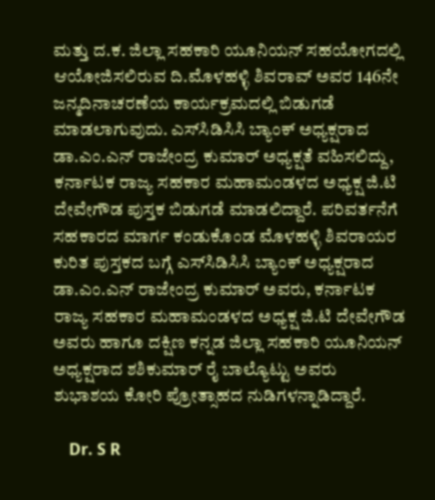ಮತ್ತು ದ.ಕ. ಜಿಲ್ಲಾ ಸಹಕಾರಿ ಯೂನಿಯನ್‌ ಸಹಯೋಗದಲ್ಲಿ ಆಯೋಜಿಸಲಿರುವ ದಿ.ಮೊಳಹಳ್ಳಿ ಶಿವರಾವ್‌ ಅವರ 146ನೇ ಜನ್ಮದಿನಾಚರಣೆಯ ಕಾರ್ಯಕ್ರಮದಲ್ಲಿ ಬಿಡುಗಡೆ ಮಾಡಲಾಗುವುದು. ಎಸ್‌ಸಿಡಿಸಿಸಿ ಬ್ಯಾಂಕ್‌ ಅಧ್ಯಕ್ಷರಾದ ಡಾ.ಎಂ.ಎನ್‌ ರಾಜೇಂದ್ರ ಕುಮಾರ್‌ ಅಧ್ಯಕ್ಷತೆ ವಹಿಸಲಿದ್ದು, ಕರ್ನಾಟಕ ರಾಜ್ಯ ಸಹಕಾರ ಮಹಾಮಂಡಳದ ಅಧ್ಯಕ್ಷ ಜಿ.ಟಿ ದೇವೇಗೌಡ ಪುಸ್ತಕ ಬಿಡುಗಡೆ ಮಾಡಲಿದ್ದಾರೆ. ಪರಿವರ್ತನೆಗೆ ಸಹಕಾರದ ಮಾರ್ಗ ಕಂಡುಕೊಂಡ ಮೊಳಹಳ್ಳಿ ಶಿವರಾಯರ ಕುರಿತ ಪುಸ್ತಕದ ಬಗ್ಗೆ ಎಸ್‌ಸಿಡಿಸಿಸಿ ಬ್ಯಾಂಕ್‌ ಅಧ್ಯಕ್ಷರಾದ ಡಾ.ಎಂ.ಎನ್‌ ರಾಜೇಂದ್ರ ಕುಮಾರ್‌ ಅವರು, ಕರ್ನಾಟಕ ರಾಜ್ಯ ಸಹಕಾರ ಮಹಾಮಂಡಳದ ಅಧ್ಯಕ್ಷ ಜಿ.ಟಿ ದೇವೇಗೌಡ ಅವರು ಹಾಗೂ ದಕ್ಷಿಣ ಕನ್ನಡ ಜಿಲ್ಲಾ ಸಹಕಾರಿ ಯೂನಿಯನ್‌ ಅಧ್ಯಕ್ಷರಾದ ಶಶಿಕುಮಾರ್‌ ರೈ ಬಾಲ್ಯೊಟ್ಟು ಅವರು ಶುಭಾಶಯ ಕೋರಿ ಪ್ರೋತ್ಸಾಹದ ನುಡಿಗಳನ್ನಾಡಿದ್ದಾರೆ.

    Dr. S R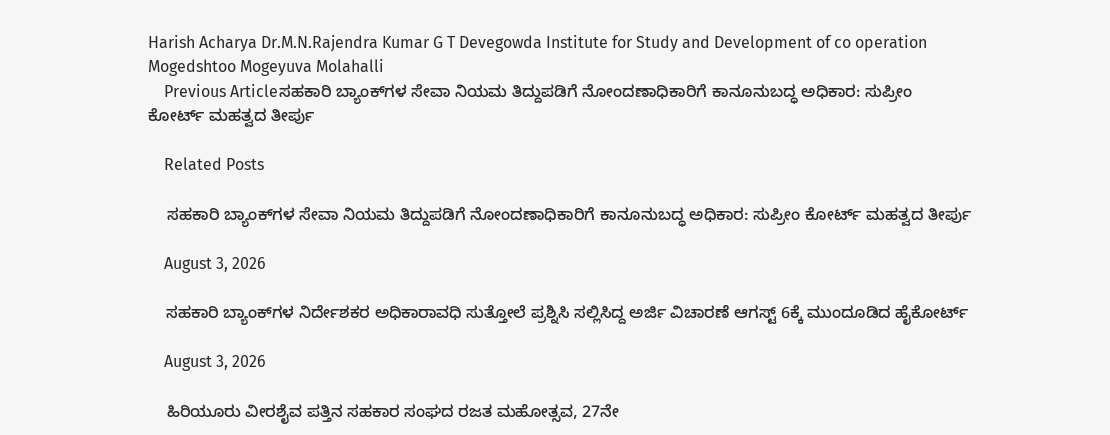Harish Acharya Dr.M.N.Rajendra Kumar G T Devegowda Institute for Study and Development of co operation Mogedshtoo Mogeyuva Molahalli
    Previous Articleಸಹಕಾರಿ ಬ್ಯಾಂಕ್‌ಗಳ ಸೇವಾ ನಿಯಮ ತಿದ್ದುಪಡಿಗೆ ನೋಂದಣಾಧಿಕಾರಿಗೆ ಕಾನೂನುಬದ್ಧ ಅಧಿಕಾರ: ಸುಪ್ರೀಂ ಕೋರ್ಟ್ ಮಹತ್ವದ ತೀರ್ಪು

    Related Posts

    ಸಹಕಾರಿ ಬ್ಯಾಂಕ್‌ಗಳ ಸೇವಾ ನಿಯಮ ತಿದ್ದುಪಡಿಗೆ ನೋಂದಣಾಧಿಕಾರಿಗೆ ಕಾನೂನುಬದ್ಧ ಅಧಿಕಾರ: ಸುಪ್ರೀಂ ಕೋರ್ಟ್ ಮಹತ್ವದ ತೀರ್ಪು

    August 3, 2026

    ಸಹಕಾರಿ ಬ್ಯಾಂಕ್‌ಗಳ ನಿರ್ದೇಶಕರ ಅಧಿಕಾರಾವಧಿ ಸುತ್ತೋಲೆ ಪ್ರಶ್ನಿಸಿ ಸಲ್ಲಿಸಿದ್ದ ಅರ್ಜಿ ವಿಚಾರಣೆ ಆಗಸ್ಟ್‌ 6ಕ್ಕೆ ಮುಂದೂಡಿದ ಹೈಕೋರ್ಟ್

    August 3, 2026

    ಹಿರಿಯೂರು ವೀರಶೈವ ಪತ್ತಿನ ಸಹಕಾರ ಸಂಘದ ರಜತ ಮಹೋತ್ಸವ, 27ನೇ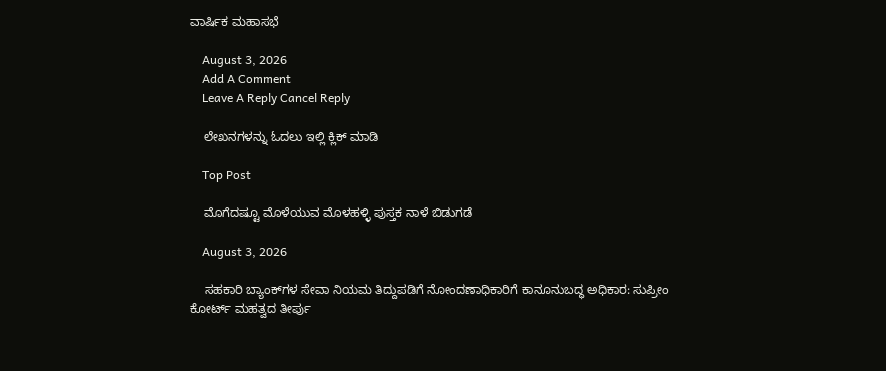ವಾರ್ಷಿಕ ಮಹಾಸಭೆ

    August 3, 2026
    Add A Comment
    Leave A Reply Cancel Reply

    ಲೇಖನಗಳನ್ನು ಓದಲು ಇಲ್ಲಿ ಕ್ಲಿಕ್ ಮಾಡಿ

    Top Post

    ಮೊಗೆದಷ್ಟೂ ಮೊಳೆಯುವ ಮೊಳಹಳ್ಳಿ ಪುಸ್ತಕ ನಾಳೆ ಬಿಡುಗಡೆ

    August 3, 2026

    ಸಹಕಾರಿ ಬ್ಯಾಂಕ್‌ಗಳ ಸೇವಾ ನಿಯಮ ತಿದ್ದುಪಡಿಗೆ ನೋಂದಣಾಧಿಕಾರಿಗೆ ಕಾನೂನುಬದ್ಧ ಅಧಿಕಾರ: ಸುಪ್ರೀಂ ಕೋರ್ಟ್ ಮಹತ್ವದ ತೀರ್ಪು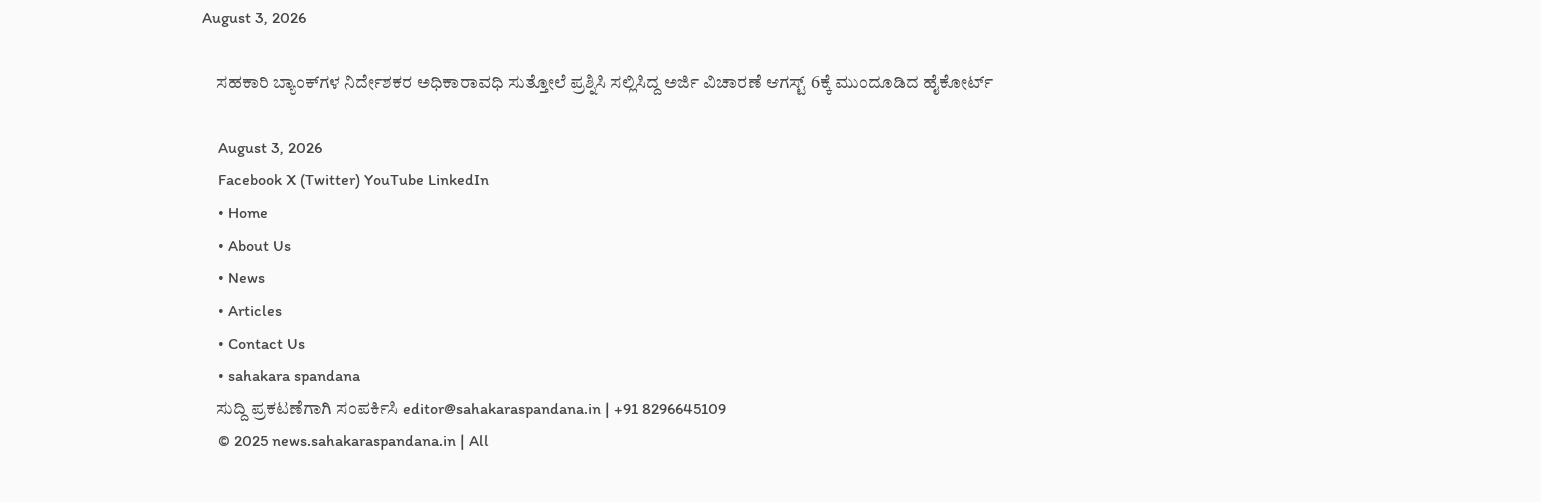August 3, 2026

    ಸಹಕಾರಿ ಬ್ಯಾಂಕ್‌ಗಳ ನಿರ್ದೇಶಕರ ಅಧಿಕಾರಾವಧಿ ಸುತ್ತೋಲೆ ಪ್ರಶ್ನಿಸಿ ಸಲ್ಲಿಸಿದ್ದ ಅರ್ಜಿ ವಿಚಾರಣೆ ಆಗಸ್ಟ್‌ 6ಕ್ಕೆ ಮುಂದೂಡಿದ ಹೈಕೋರ್ಟ್

    August 3, 2026
    Facebook X (Twitter) YouTube LinkedIn
    • Home
    • About Us
    • News
    • Articles
    • Contact Us
    • sahakara spandana
    ಸುದ್ದಿ ಪ್ರಕಟಣೆಗಾಗಿ ಸಂಪರ್ಕಿಸಿ editor@sahakaraspandana.in | +91 8296645109
    © 2025 news.sahakaraspandana.in | All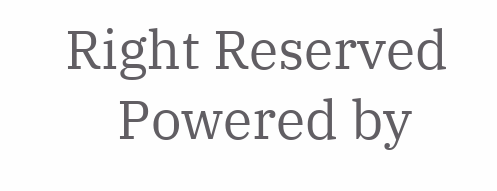Right Reserved
    Powered by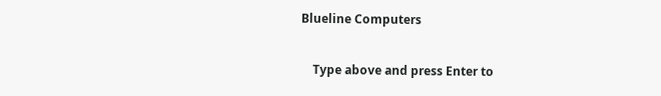Blueline Computers

    Type above and press Enter to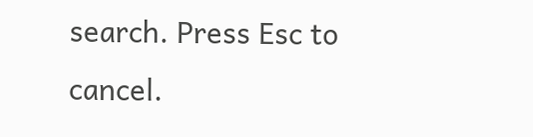search. Press Esc to cancel.